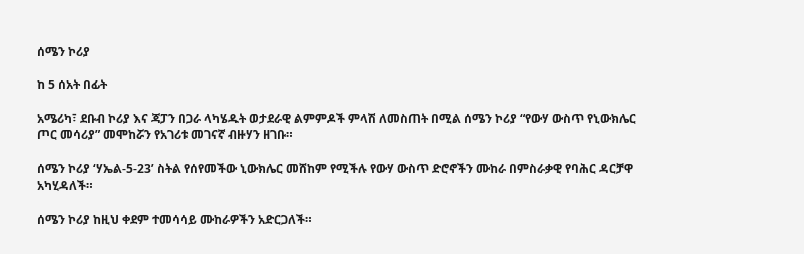ሰሜን ኮሪያ

ከ 5 ሰአት በፊት

አሜሪካ፣ ደቡብ ኮሪያ እና ጃፓን በጋራ ላካሄዱት ወታደራዊ ልምምዶች ምላሽ ለመስጠት በሚል ሰሜን ኮሪያ “የውሃ ውስጥ የኒውክሌር ጦር መሳሪያ” መሞከሯን የአገሪቱ መገናኛ ብዙሃን ዘገቡ።

ሰሜን ኮሪያ ‘ሃኤል-5-23’ ስትል የሰየመችው ኒውክሌር መሸከም የሚችሉ የውሃ ውስጥ ድሮኖችን ሙከራ በምስራቃዊ የባሕር ዳርቻዋ አካሂዳለች።

ሰሜን ኮሪያ ከዚህ ቀደም ተመሳሳይ ሙከራዎችን አድርጋለች።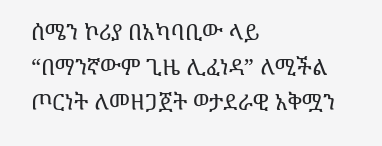ሰሜን ኮሪያ በአካባቢው ላይ “በማንኛውም ጊዜ ሊፈነዳ” ለሚችል ጦርነት ለመዘጋጀት ወታደራዊ አቅሟን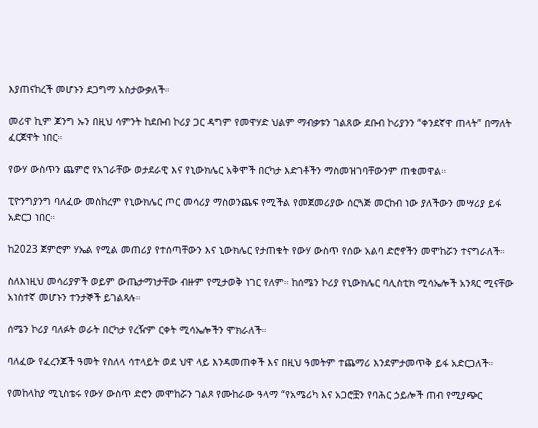እያጠናከረች መሆኑን ደጋግማ አስታውቃለች።

መሪዋ ኪም ጆንግ ኡን በዚህ ሳምንት ከደቡብ ኮሪያ ጋር ዳግም የመዋሃድ ህልም ማብቃቱን ገልጸው ደቡብ ኮሪያንን “ቀንደኛዋ ጠላት” በማለት ፈርጀዋት ነበር።

የውሃ ውስጥን ጨምሮ የአገራቸው ወታደራዊ እና የኒውክሌር አቅሞች በርካታ እድገቶችን ማስመዝገባቸውንም ጠቁመዋል።

ፒዮንግያንግ ባለፈው መስከረም የኒውክሌር ጦር መሳሪያ ማስወንጨፍ የሚችል የመጀመሪያው ሰርጓጅ መርከብ ነው ያለችውን መሣሪያ ይፋ አድርጋ ነበር።

ከ2023 ጀምሮም ሃኤል የሚል መጠሪያ የተሰጣቸውን እና ኒውክሌር የታጠቁት የውሃ ውስጥ የሰው አልባ ድሮኖችን መሞከሯን ተናግራለች።

ስለእነዚህ መሳሪያዎች ወይም ውጤታማነታቸው ብዙም የሚታወቅ ነገር የለም። ከሰሜን ኮሪያ የኒውክሌር ባሊስቲክ ሚሳኤሎች አንጻር ሚናቸው አነስተኛ መሆኑን ተንታኞች ይገልጻሉ።

ሰሜን ኮሪያ ባለፉት ወራት በርካታ የረዥም ርቀት ሚሳኤሎችን ሞክራለች።

ባለፈው የፈረንጆች ዓመት የስለላ ሳተላይት ወደ ህዋ ላይ እንዳመጠቀች እና በዚህ ዓመትም ተጨማሪ እንደምታመጥቅ ይፋ አድርጋለች።

የመከላከያ ሚኒስቴሩ የውሃ ውስጥ ድሮን መሞከሯን ገልጾ የሙከራው ዓላማ “የአሜሪካ እና አጋሮቿን የባሕር ኃይሎች ጠብ የሚያጭር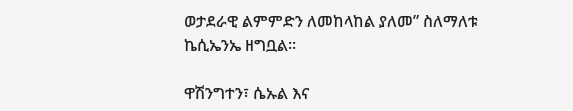ወታደራዊ ልምምድን ለመከላከል ያለመ” ስለማለቱ ኬሲኤንኤ ዘግቧል።

ዋሽንግተን፣ ሴኡል እና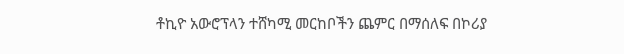ቶኪዮ አውሮፕላን ተሸካሚ መርከቦችን ጨምር በማሰለፍ በኮሪያ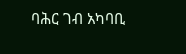ባሕር ገብ አካባቢ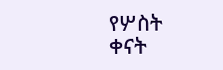የሦስት ቀናት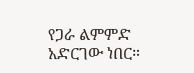የጋራ ልምምድ አድርገው ነበር።